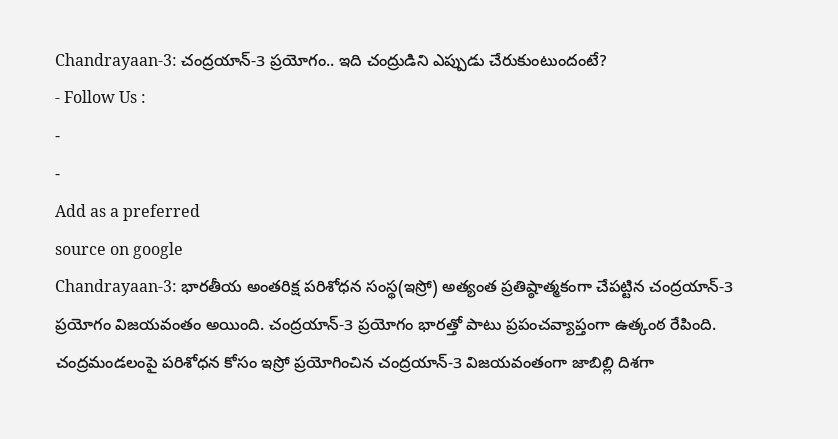Chandrayaan-3: చంద్రయాన్-3 ప్రయోగం.. ఇది చంద్రుడిని ఎప్పుడు చేరుకుంటుందంటే?
- Follow Us :
-
-
Add as a preferred
source on google
Chandrayaan-3: భారతీయ అంతరిక్ష పరిశోధన సంస్థ(ఇస్రో) అత్యంత ప్రతిష్ఠాత్మకంగా చేపట్టిన చంద్రయాన్-3 ప్రయోగం విజయవంతం అయింది. చంద్రయాన్-3 ప్రయోగం భారత్తో పాటు ప్రపంచవ్యాప్తంగా ఉత్కంఠ రేపింది. చంద్రమండలంపై పరిశోధన కోసం ఇస్రో ప్రయోగించిన చంద్రయాన్-3 విజయవంతంగా జాబిల్లి దిశగా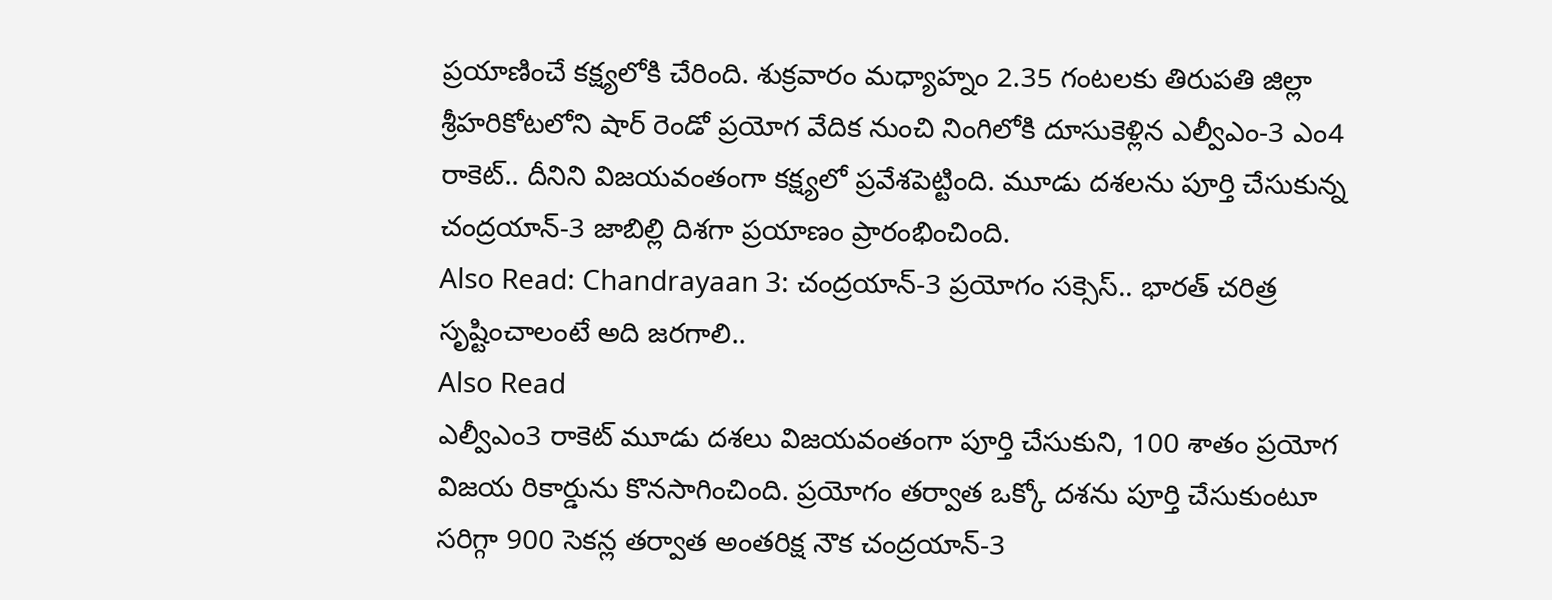ప్రయాణించే కక్ష్యలోకి చేరింది. శుక్రవారం మధ్యాహ్నం 2.35 గంటలకు తిరుపతి జిల్లా శ్రీహరికోటలోని షార్ రెండో ప్రయోగ వేదిక నుంచి నింగిలోకి దూసుకెళ్లిన ఎల్వీఎం-3 ఎం4 రాకెట్.. దీనిని విజయవంతంగా కక్ష్యలో ప్రవేశపెట్టింది. మూడు దశలను పూర్తి చేసుకున్న చంద్రయాన్-3 జాబిల్లి దిశగా ప్రయాణం ప్రారంభించింది.
Also Read: Chandrayaan 3: చంద్రయాన్-3 ప్రయోగం సక్సెస్.. భారత్ చరిత్ర సృష్టించాలంటే అది జరగాలి..
Also Read
ఎల్వీఎం3 రాకెట్ మూడు దశలు విజయవంతంగా పూర్తి చేసుకుని, 100 శాతం ప్రయోగ విజయ రికార్డును కొనసాగించింది. ప్రయోగం తర్వాత ఒక్కో దశను పూర్తి చేసుకుంటూ సరిగ్గా 900 సెకన్ల తర్వాత అంతరిక్ష నౌక చంద్రయాన్-3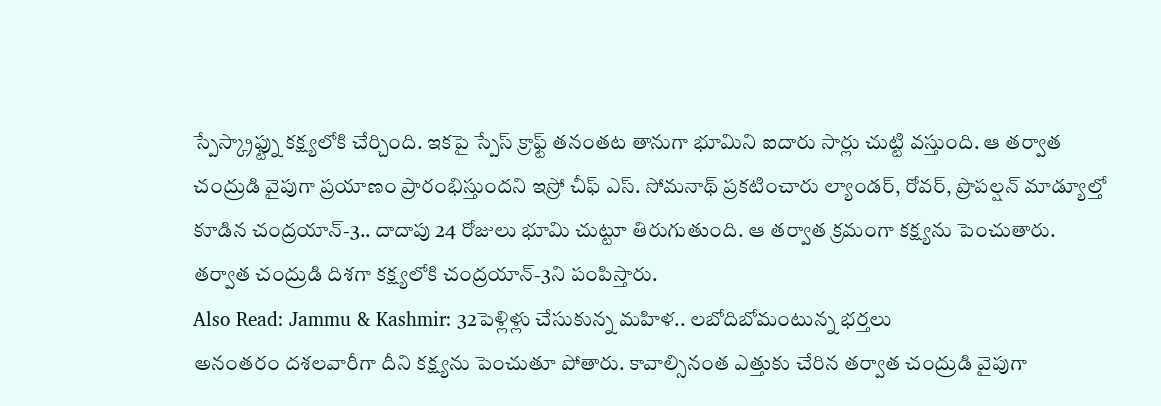స్పేస్క్రాఫ్ట్ను కక్ష్యలోకి చేర్చింది. ఇకపై స్పేస్ క్రాఫ్ట్ తనంతట తానుగా భూమిని ఐదారు సార్లు చుట్టి వస్తుంది. ఆ తర్వాత చంద్రుడి వైపుగా ప్రయాణం ప్రారంభిస్తుందని ఇస్రో చీఫ్ ఎస్. సోమనాథ్ ప్రకటించారు ల్యాండర్, రోవర్, ప్రొపల్షన్ మాడ్యూల్తో కూడిన చంద్రయాన్-3.. దాదాపు 24 రోజులు భూమి చుట్టూ తిరుగుతుంది. ఆ తర్వాత క్రమంగా కక్ష్యను పెంచుతారు. తర్వాత చంద్రుడి దిశగా కక్ష్యలోకి చంద్రయాన్-3ని పంపిస్తారు.
Also Read: Jammu & Kashmir: 32పెళ్లిళ్లు చేసుకున్న మహిళ.. లబోదిబోమంటున్న భర్తలు
అనంతరం దశలవారీగా దీని కక్ష్యను పెంచుతూ పోతారు. కావాల్సినంత ఎత్తుకు చేరిన తర్వాత చంద్రుడి వైపుగా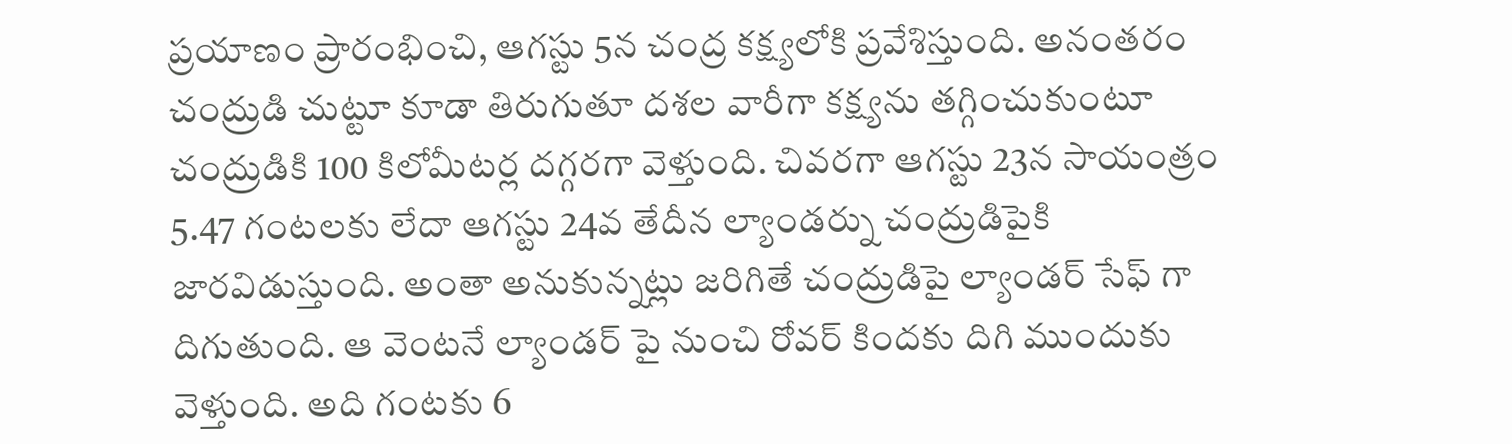ప్రయాణం ప్రారంభించి, ఆగస్టు 5న చంద్ర కక్ష్యలోకి ప్రవేశిస్తుంది. అనంతరం చంద్రుడి చుట్టూ కూడా తిరుగుతూ దశల వారీగా కక్ష్యను తగ్గించుకుంటూ చంద్రుడికి 100 కిలోమీటర్ల దగ్గరగా వెళ్తుంది. చివరగా ఆగస్టు 23న సాయంత్రం 5.47 గంటలకు లేదా ఆగస్టు 24వ తేదీన ల్యాండర్ను చంద్రుడిపైకి జారవిడుస్తుంది. అంతా అనుకున్నట్లు జరిగితే చంద్రుడిపై ల్యాండర్ సేఫ్ గా దిగుతుంది. ఆ వెంటనే ల్యాండర్ పై నుంచి రోవర్ కిందకు దిగి ముందుకు వెళ్తుంది. అది గంటకు 6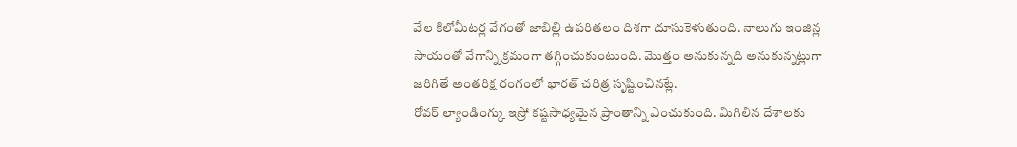వేల కిలోమీటర్ల వేగంతో జాబిల్లి ఉపరితలం దిశగా దూసుకెళుతుంది. నాలుగు ఇంజిన్ల సాయంతో వేగాన్ని క్రమంగా తగ్గించుకుంటుంది. మొత్తం అనుకున్నది అనుకున్నట్లుగా జరిగితే అంతరిక్ష రంగంలో భారత్ చరిత్ర సృష్టించినట్లే.
రోవర్ ల్యాండింగ్కు ఇస్రో కష్టసాధ్యమైన ప్రాంతాన్ని ఎంచుకుంది. మిగిలిన దేశాలకు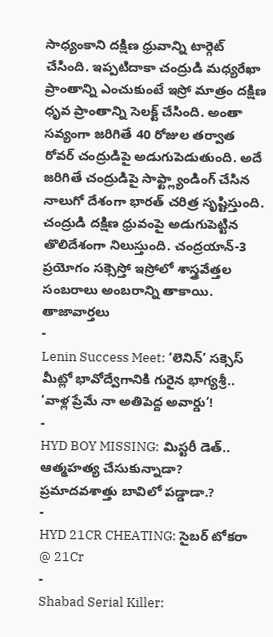సాధ్యంకాని దక్షిణ ధ్రువాన్ని టార్గెట్ చేసింది. ఇప్పటిదాకా చంద్రుడి మధ్యరేఖా ప్రాంతాన్ని ఎంచుకుంటే ఇస్రో మాత్రం దక్షిణ ధృవ ప్రాంతాన్ని సెలక్ట్ చేసింది. అంతా సవ్యంగా జరిగితే 40 రోజుల తర్వాత రోవర్ చంద్రుడిపై అడుగుపెడుతుంది. అదే జరిగితే చంద్రుడిపై సాఫ్ట్ల్యాండింగ్ చేసిన నాలుగో దేశంగా భారత్ చరిత్ర సృష్టిస్తుంది. చంద్రుడి దక్షిణ ధ్రువంపై అడుగుపెట్టిన తొలిదేశంగా నిలుస్తుంది. చంద్రయాన్-3 ప్రయోగం సక్సెస్తో ఇస్రోలో శాస్త్రవేత్తల సంబరాలు అంబరాన్ని తాకాయి.
తాజావార్తలు
-
Lenin Success Meet: ‘లెనిన్’ సక్సెస్ మీట్లో భావోద్వేగానికి గురైన భాగ్యశ్రీ.. ‘వాళ్ల ప్రేమే నా అతిపెద్ద అవార్డు’!
-
HYD BOY MISSING: మిస్టరీ డెత్.. ఆత్మహత్య చేసుకున్నాడా? ప్రమాదవశాత్తు బావిలో పడ్డాడా.?
-
HYD 21CR CHEATING: సైబర్ టోకరా @ 21Cr
-
Shabad Serial Killer: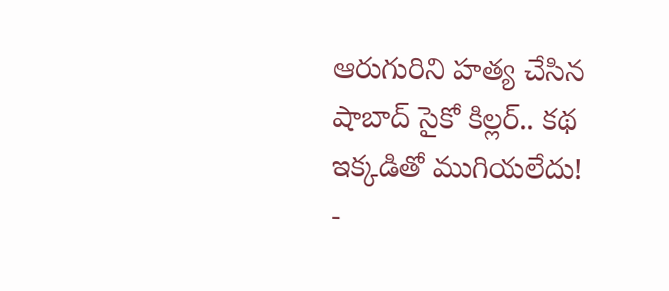ఆరుగురిని హత్య చేసిన షాబాద్ సైకో కిల్లర్.. కథ ఇక్కడితో ముగియలేదు!
-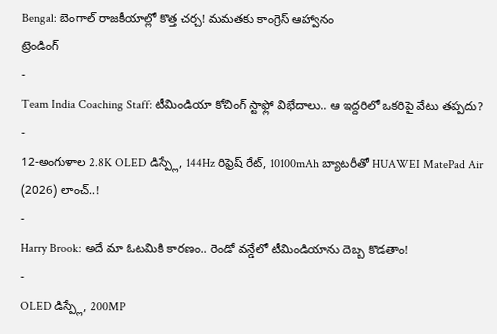Bengal: బెంగాల్ రాజకీయాల్లో కొత్త చర్చ! మమతకు కాంగ్రెస్ ఆహ్వానం
ట్రెండింగ్
-
Team India Coaching Staff: టీమిండియా కోచింగ్ స్టాఫ్లో విభేదాలు.. ఆ ఇద్దరిలో ఒకరిపై వేటు తప్పదు?
-
12-అంగుళాల 2.8K OLED డిస్ప్లే, 144Hz రిఫ్రెష్ రేట్, 10100mAh బ్యాటరీతో HUAWEI MatePad Air (2026) లాంచ్..!
-
Harry Brook: అదే మా ఓటమికి కారణం.. రెండో వన్డేలో టీమిండియాను దెబ్బ కొడతాం!
-
OLED డిస్ప్లే, 200MP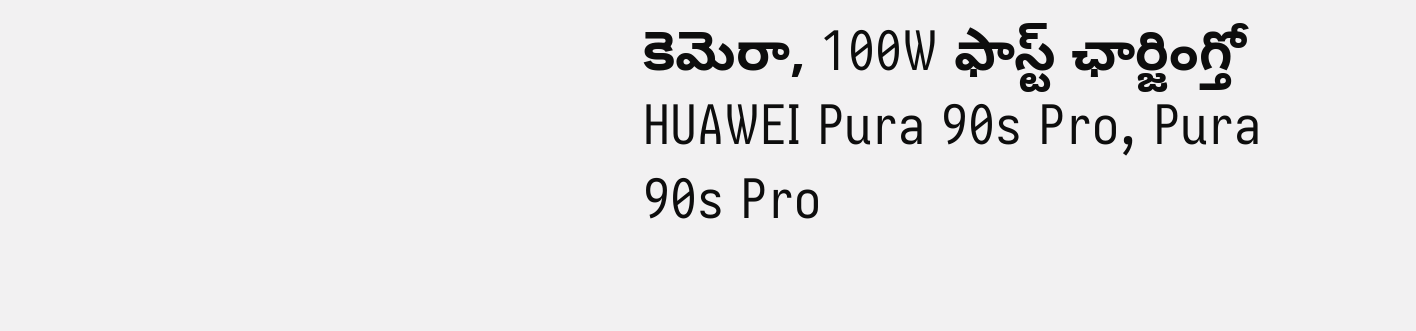కెమెరా, 100W ఫాస్ట్ ఛార్జింగ్తో HUAWEI Pura 90s Pro, Pura 90s Pro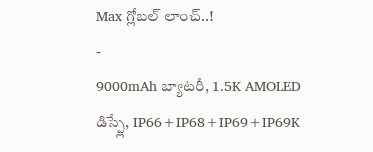Max గ్లోబల్ లాంచ్..!
-
9000mAh బ్యాటరీ, 1.5K AMOLED డిస్ప్లే, IP66+IP68+IP69+IP69K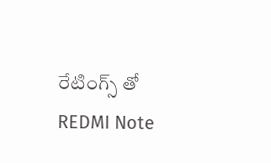రేటింగ్స్ తో REDMI Note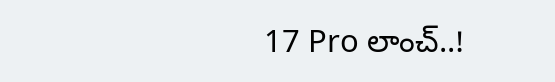17 Pro లాంచ్..!